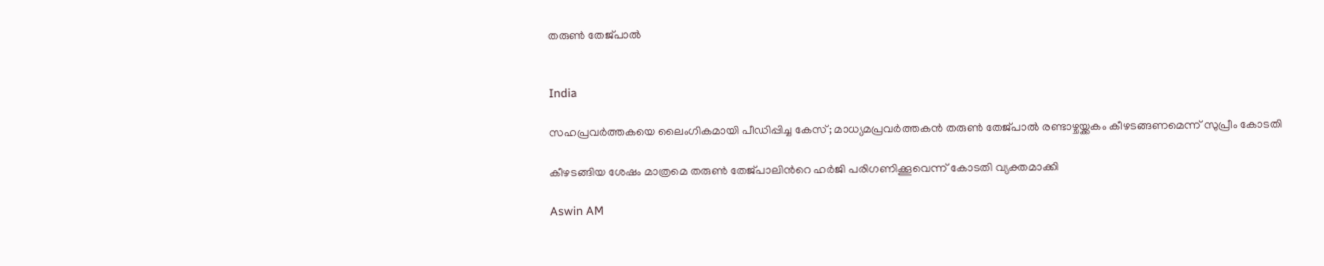തരുൺ തേജ്‌പാൽ


India

സഹപ്രവർത്തകയെ ലൈംഗികമായി പീഡിപ്പിച്ച കേസ്; മാധ‍്യമപ്രവർത്തകൻ തരുൺ തേജ്‌പാൽ രണ്ടാഴ്ചയ്ക്കകം കീഴടങ്ങണമെന്ന് സുപ്രീം കോടതി

കീഴടങ്ങിയ ശേഷം മാത്രമെ തരുൺ തേജ്പാലിന്‍റെ ഹർജി പരിഗണിക്കൂവെന്ന് കോടതി വ‍്യക്തമാക്കി

Aswin AM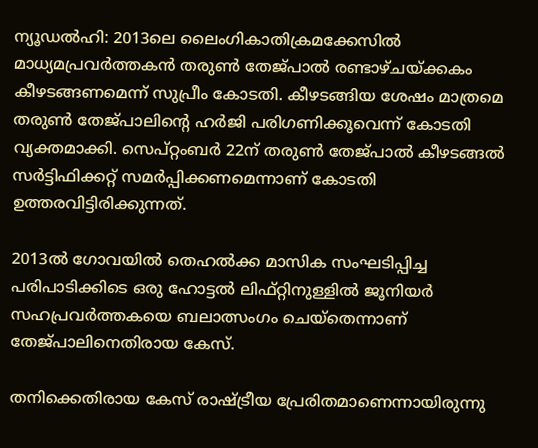ന‍്യൂഡൽഹി: 2013ലെ ലൈംഗികാതിക്രമക്കേസിൽ മാധ‍്യമപ്രവർത്തകൻ തരുൺ തേജ്പാൽ രണ്ടാഴ്ചയ്ക്കകം കീഴടങ്ങണമെന്ന് സുപ്രീം കോടതി. കീഴടങ്ങിയ ശേഷം മാത്രമെ തരുൺ തേജ്പാലിന്‍റെ ഹർജി പരിഗണിക്കൂവെന്ന് കോടതി വ‍്യക്തമാക്കി. സെപ്റ്റംബർ 22ന് തരുൺ‌ തേജ്പാൽ കീഴടങ്ങൽ സർട്ടിഫിക്കറ്റ് സമർപ്പിക്കണമെന്നാണ് കോടതി ഉത്തരവിട്ടിരിക്കുന്നത്.

2013ൽ ഗോവയിൽ തെഹൽക്ക മാസിക സംഘടിപ്പിച്ച പരിപാടിക്കിടെ ഒരു ഹോട്ടൽ ലിഫ്റ്റിനുള്ളിൽ ജൂനിയർ സഹപ്രവർത്തകയെ ബലാത്സംഗം ചെയ്തെന്നാണ് തേജ്പാലിനെതിരായ കേസ്.

തനിക്കെതിരായ കേസ് രാഷ്ട്രീയ പ്രേരിതമാണെന്നായിരുന്നു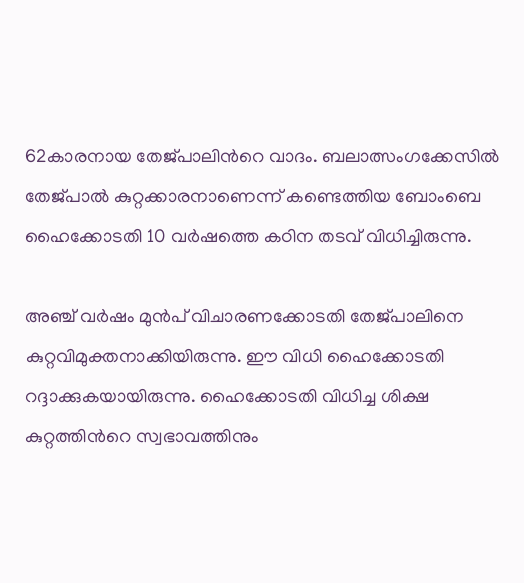62കാരനായ തേജ്പാലിന്‍റെ വാദം. ബലാത്സംഗക്കേസിൽ തേജ്പാൽ കുറ്റക്കാരനാണെന്ന് കണ്ടെത്തിയ ബോംബെ ഹൈക്കോടതി 10 വർഷത്തെ കഠിന തടവ് വിധിച്ചിരുന്നു.

അഞ്ച് വർഷം മുൻപ് വിചാരണക്കോടതി തേജ്പാലിനെ കുറ്റവിമുക്തനാക്കിയിരുന്നു. ഈ വിധി ഹൈക്കോടതി റദ്ദാക്കുകയായിരുന്നു. ഹൈക്കോടതി വിധിച്ച ശിക്ഷ കുറ്റത്തിന്‍റെ സ്വഭാവത്തിനും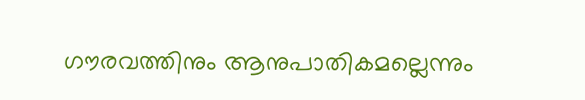ഗൗരവത്തിനും ആനുപാതികമല്ലെന്നും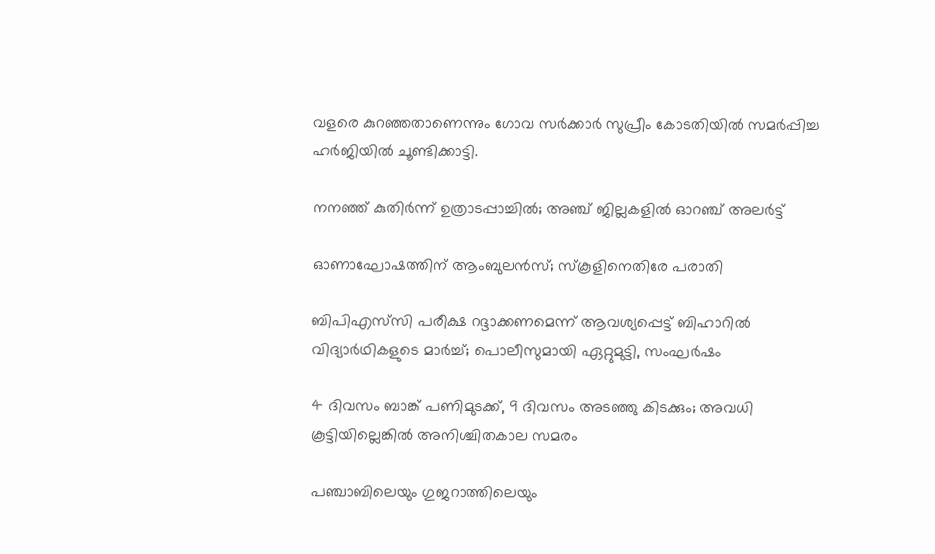വളരെ കുറഞ്ഞതാണെന്നും ഗോവ സർക്കാർ സുപ്രീം കോടതിയിൽ സമർപ്പിച്ച ഹർജിയിൽ ചൂണ്ടിക്കാട്ടി.

നനഞ്ഞ് കുതിർന്ന് ഉത്രാടപ്പാച്ചിൽ; അഞ്ച് ജില്ലകളിൽ ഓറഞ്ച് അലർട്ട്

ഓണാഘോഷത്തിന് ആംബുലൻസ്; സ്കൂളിനെതിരേ പരാതി

ബിപിഎസ്‌സി പരീക്ഷ റദ്ദാക്കണമെന്ന് ആവശ‍്യപ്പെട്ട് ബിഹാറിൽ വിദ‍്യാർഥികളുടെ മാർച്ച്; പൊലീസുമായി ഏറ്റുമുട്ടി, സംഘർഷം

4 ദിവസം ബാങ്ക് പണിമുടക്ക്, 9 ദിവസം അടഞ്ഞു കിടക്കും; അവധി കൂട്ടിയില്ലെങ്കിൽ അനിശ്ചിതകാല സമരം

പഞ്ചാബിലെയും ഗുജറാത്തിലെയും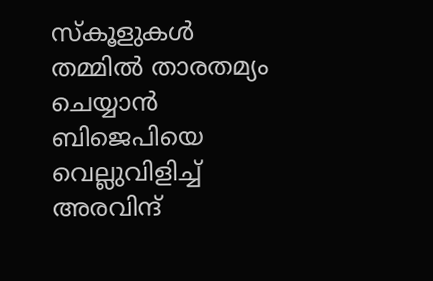സ്കൂളുകൾ തമ്മിൽ താരതമ‍്യം ചെയ്യാൻ ബിജെപിയെ വെല്ലുവിളിച്ച് അരവിന്ദ്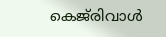കെജ്‌രിവാൾ